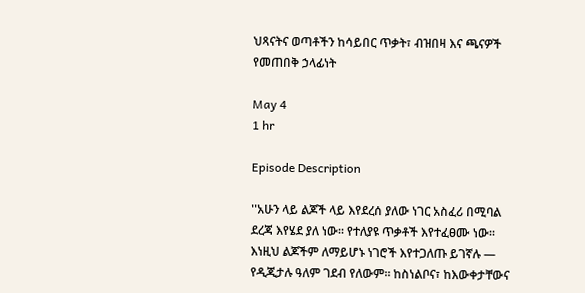ህጻናትና ወጣቶችን ከሳይበር ጥቃት፣ ብዝበዛ እና ጫናዎች የመጠበቅ ኃላፊነት

May 4
1 hr

Episode Description

''አሁን ላይ ልጆች ላይ እየደረሰ ያለው ነገር አስፈሪ በሚባል ደረጃ እየሄደ ያለ ነው። የተለያዩ ጥቃቶች እየተፈፀሙ ነው። እነዚህ ልጆችም ለማይሆኑ ነገሮች እየተጋለጡ ይገኛሉ — የዲጂታሉ ዓለም ገደብ የለውም። ከስነልቦና፣ ከእውቀታቸውና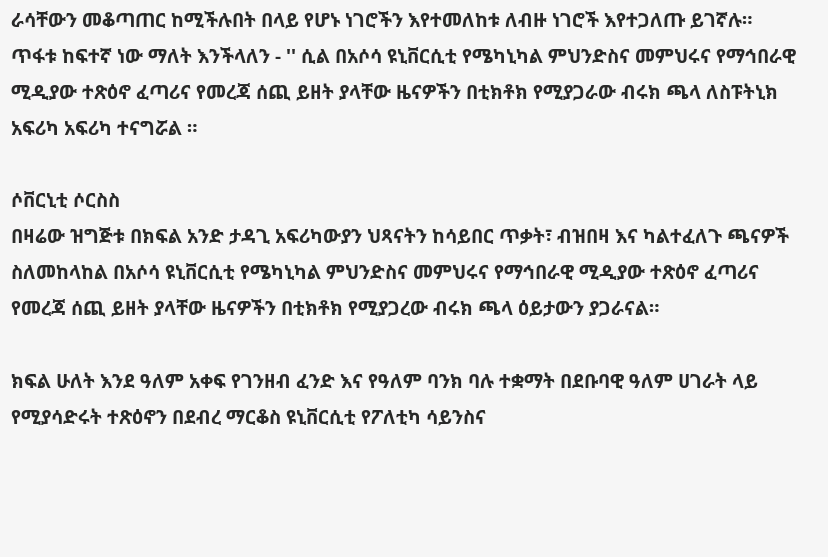ራሳቸውን መቆጣጠር ከሚችሉበት በላይ የሆኑ ነገሮችን እየተመለከቱ ለብዙ ነገሮች እየተጋለጡ ይገኛሉ። ጥፋቱ ከፍተኛ ነው ማለት እንችላለን - '' ሲል በአሶሳ ዩኒቨርሲቲ የሜካኒካል ምህንድስና መምህሩና የማኅበራዊ ሚዲያው ተጽዕኖ ፈጣሪና የመረጃ ሰጪ ይዘት ያላቸው ዜናዎችን በቲክቶክ የሚያጋራው ብሩክ ጫላ ለስፑትኒክ አፍሪካ አፍሪካ ተናግሯል ።

ሶቨርኒቲ ሶርስስ
በዛሬው ዝግጅቱ በክፍል አንድ ታዳጊ አፍሪካውያን ህጻናትን ከሳይበር ጥቃት፣ ብዝበዛ እና ካልተፈለጉ ጫናዎች ስለመከላከል በአሶሳ ዩኒቨርሲቲ የሜካኒካል ምህንድስና መምህሩና የማኅበራዊ ሚዲያው ተጽዕኖ ፈጣሪና የመረጃ ሰጪ ይዘት ያላቸው ዜናዎችን በቲክቶክ የሚያጋረው ብሩክ ጫላ ዕይታውን ያጋራናል።

ክፍል ሁለት እንደ ዓለም አቀፍ የገንዘብ ፈንድ እና የዓለም ባንክ ባሉ ተቋማት በደቡባዊ ዓለም ሀገራት ላይ የሚያሳድሩት ተጽዕኖን በደብረ ማርቆስ ዩኒቨርሲቲ የፖለቲካ ሳይንስና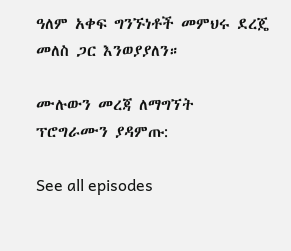ዓለም አቀፍ ግንኙነቶች መምህሩ ደረጄ መለስ ጋር እንወያያለን።

ሙሉውን መረጃ ለማግኘት ፕሮግራሙን ያዳምጡ:

See all episodes